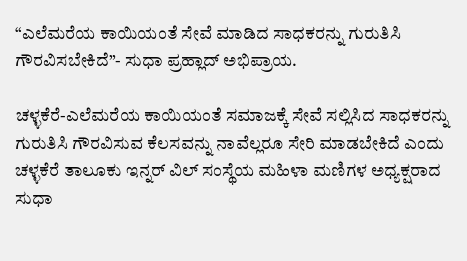“ಎಲೆಮರೆಯ ಕಾಯಿಯಂತೆ ಸೇವೆ ಮಾಡಿದ ಸಾಧಕರನ್ನು ಗುರುತಿಸಿ ಗೌರವಿಸಬೇಕಿದೆ”- ಸುಧಾ ಪ್ರಹ್ಲಾದ್ ಅಭಿಪ್ರಾಯ.

ಚಳ್ಳಕೆರೆ-ಎಲೆಮರೆಯ ಕಾಯಿಯಂತೆ ಸಮಾಜಕ್ಕೆ ಸೇವೆ ಸಲ್ಲಿಸಿದ ಸಾಧಕರನ್ನು ಗುರುತಿಸಿ ಗೌರವಿಸುವ ಕೆಲಸವನ್ನು ನಾವೆಲ್ಲರೂ ಸೇರಿ ಮಾಡಬೇಕಿದೆ ಎಂದು ಚಳ್ಳಕೆರೆ ತಾಲೂಕು ಇನ್ನರ್ ವಿಲ್ ಸಂಸ್ಥೆಯ ಮಹಿಳಾ ಮಣಿಗಳ ಅಧ್ಯಕ್ಷರಾದ ಸುಧಾ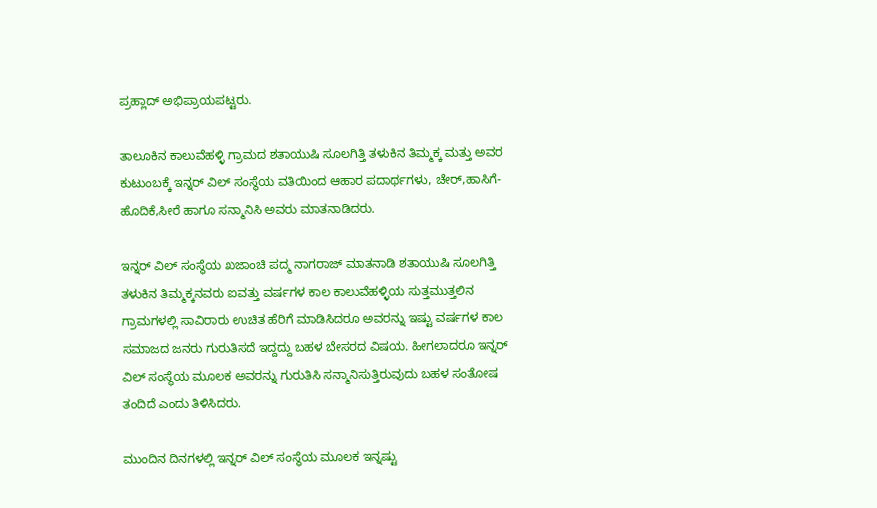ಪ್ರಹ್ಲಾದ್ ಅಭಿಪ್ರಾಯಪಟ್ಟರು.

ತಾಲೂಕಿನ ಕಾಲುವೆಹಳ್ಳಿ ಗ್ರಾಮದ ಶತಾಯುಷಿ ಸೂಲಗಿತ್ತಿ ತಳುಕಿನ ತಿಮ್ಮಕ್ಕ ಮತ್ತು ಅವರ ಕುಟುಂಬಕ್ಕೆ ಇನ್ನರ್ ವಿಲ್ ಸಂಸ್ಥೆಯ ವತಿಯಿಂದ ಆಹಾರ ಪದಾರ್ಥಗಳು, ಚೇರ್,ಹಾಸಿಗೆ- ಹೊದಿಕೆ,ಸೀರೆ ಹಾಗೂ ಸನ್ಮಾನಿಸಿ ಅವರು ಮಾತನಾಡಿದರು.

ಇನ್ನರ್ ವಿಲ್ ಸಂಸ್ಥೆಯ ಖಜಾಂಚಿ ಪದ್ಮ ನಾಗರಾಜ್ ಮಾತನಾಡಿ ಶತಾಯುಷಿ ಸೂಲಗಿತ್ತಿ ತಳುಕಿನ ತಿಮ್ಮಕ್ಕನವರು ಐವತ್ತು ವರ್ಷಗಳ ಕಾಲ ಕಾಲುವೆಹಳ್ಳಿಯ ಸುತ್ತಮುತ್ತಲಿನ ಗ್ರಾಮಗಳಲ್ಲಿ ಸಾವಿರಾರು ಉಚಿತ ಹೆರಿಗೆ ಮಾಡಿಸಿದರೂ ಅವರನ್ನು ಇಷ್ಟು ವರ್ಷಗಳ ಕಾಲ ಸಮಾಜದ ಜನರು ಗುರುತಿಸದೆ ಇದ್ದದ್ದು ಬಹಳ ಬೇಸರದ ವಿಷಯ. ಹೀಗಲಾದರೂ ಇನ್ನರ್ ವಿಲ್ ಸಂಸ್ಥೆಯ ಮೂಲಕ ಅವರನ್ನು ಗುರುತಿಸಿ ಸನ್ಮಾನಿಸುತ್ತಿರುವುದು ಬಹಳ ಸಂತೋಷ ತಂದಿದೆ ಎಂದು ತಿಳಿಸಿದರು.

ಮುಂದಿನ ದಿನಗಳಲ್ಲಿ ಇನ್ನರ್ ವಿಲ್ ಸಂಸ್ಥೆಯ ಮೂಲಕ ಇನ್ನಷ್ಟು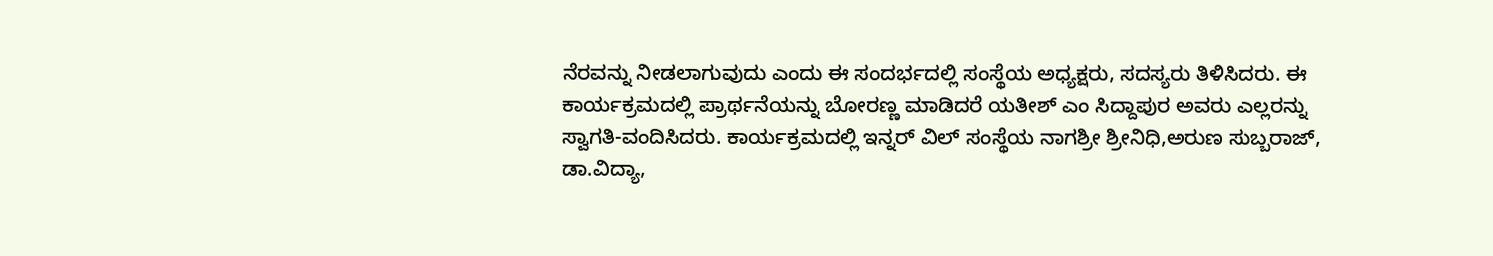ನೆರವನ್ನು ನೀಡಲಾಗುವುದು ಎಂದು ಈ ಸಂದರ್ಭದಲ್ಲಿ ಸಂಸ್ಥೆಯ ಅಧ್ಯಕ್ಷರು, ಸದಸ್ಯರು ತಿಳಿಸಿದರು. ಈ ಕಾರ್ಯಕ್ರಮದಲ್ಲಿ ಪ್ರಾರ್ಥನೆಯನ್ನು ಬೋರಣ್ಣ ಮಾಡಿದರೆ ಯತೀಶ್ ಎಂ ಸಿದ್ದಾಪುರ ಅವರು ಎಲ್ಲರನ್ನು ಸ್ವಾಗತಿ-ವಂದಿಸಿದರು. ಕಾರ್ಯಕ್ರಮದಲ್ಲಿ ಇನ್ನರ್ ವಿಲ್ ಸಂಸ್ಥೆಯ ನಾಗಶ್ರೀ ಶ್ರೀನಿಧಿ,ಅರುಣ ಸುಬ್ಬರಾಜ್, ಡಾ.ವಿದ್ಯಾ,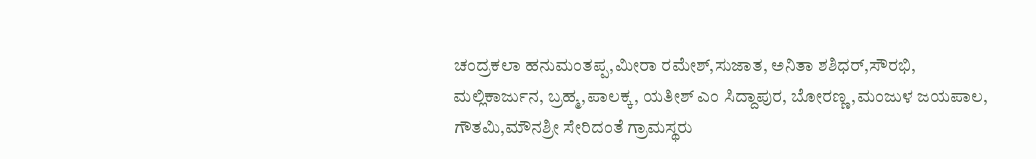ಚಂದ್ರಕಲಾ ಹನುಮಂತಪ್ಪ,ಮೀರಾ ರಮೇಶ್,ಸುಜಾತ, ಅನಿತಾ ಶಶಿಧರ್,ಸೌರಭಿ, ಮಲ್ಲಿಕಾರ್ಜುನ, ಬ್ರಹ್ಮ,ಪಾಲಕ್ಕ, ಯತೀಶ್ ಎಂ ಸಿದ್ದಾಪುರ, ಬೋರಣ್ಣ,ಮಂಜುಳ ಜಯಪಾಲ, ಗೌತಮಿ,ಮೌನಶ್ರೀ ಸೇರಿದಂತೆ ಗ್ರಾಮಸ್ಥರು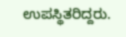ಉಪಸ್ಥಿತರಿದ್ದರು.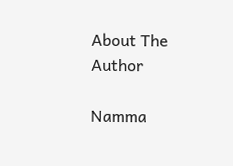About The Author

Namma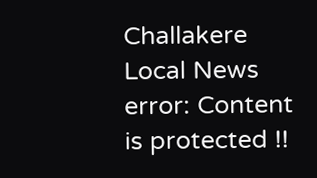Challakere Local News
error: Content is protected !!